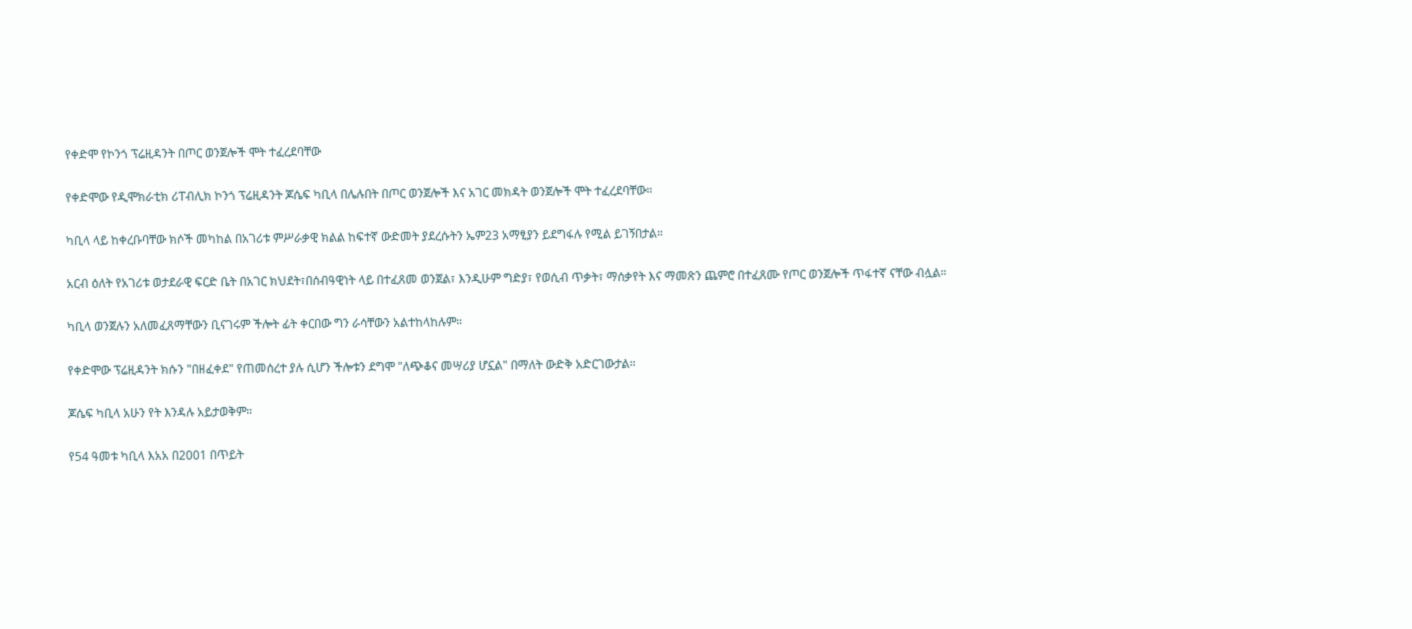የቀድሞ የኮንጎ ፕሬዚዳንት በጦር ወንጀሎች ሞት ተፈረደባቸው

የቀድሞው የዲሞክራቲክ ሪፐብሊክ ኮንጎ ፕሬዚዳንት ጆሴፍ ካቢላ በሌሉበት በጦር ወንጀሎች እና አገር መክዳት ወንጀሎች ሞት ተፈረደባቸው።

ካቢላ ላይ ከቀረቡባቸው ክሶች መካከል በአገሪቱ ምሥራቃዊ ክልል ከፍተኛ ውድመት ያደረሱትን ኤም23 አማፂያን ይደግፋሉ የሚል ይገኝበታል።

አርብ ዕለት የአገሪቱ ወታደራዊ ፍርድ ቤት በአገር ክህደት፣በሰብዓዊነት ላይ በተፈጸመ ወንጀል፣ እንዲሁም ግድያ፣ የወሲብ ጥቃት፣ ማሰቃየት እና ማመጽን ጨምሮ በተፈጸሙ የጦር ወንጀሎች ጥፋተኛ ናቸው ብሏል።

ካቢላ ወንጀሉን አለመፈጸማቸውን ቢናገሩም ችሎት ፊት ቀርበው ግን ራሳቸውን አልተከላከሉም።

የቀድሞው ፕሬዚዳንት ክሱን "በዘፈቀደ" የጠመሰረተ ያሉ ሲሆን ችሎቱን ደግሞ "ለጭቆና መሣሪያ ሆኗል" በማለት ውድቅ አድርገውታል።

ጆሴፍ ካቢላ አሁን የት እንዳሉ አይታወቅም።

የ54 ዓመቱ ካቢላ እአአ በ2001 በጥይት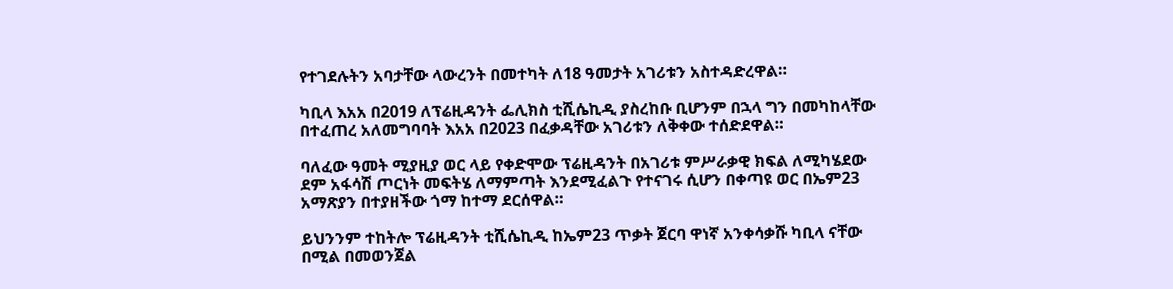የተገደሉትን አባታቸው ላውረንት በመተካት ለ18 ዓመታት አገሪቱን አስተዳድረዋል።

ካቢላ እአአ በ2019 ለፕሬዚዳንት ፌሊክስ ቲሺሴኪዲ ያስረከቡ ቢሆንም በኋላ ግን በመካከላቸው በተፈጠረ አለመግባባት እአአ በ2023 በፈቃዳቸው አገሪቱን ለቅቀው ተሰድደዋል።

ባለፈው ዓመት ሚያዚያ ወር ላይ የቀድሞው ፕሬዚዳንት በአገሪቱ ምሥራቃዊ ክፍል ለሚካሄደው ደም አፋሳሽ ጦርነት መፍትሄ ለማምጣት እንደሚፈልጉ የተናገሩ ሲሆን በቀጣዩ ወር በኤም23 አማጽያን በተያዘችው ጎማ ከተማ ደርሰዋል።

ይህንንም ተከትሎ ፕሬዚዳንት ቲሺሴኪዲ ከኤም23 ጥቃት ጀርባ ዋነኛ አንቀሳቃሹ ካቢላ ናቸው በሚል በመወንጀል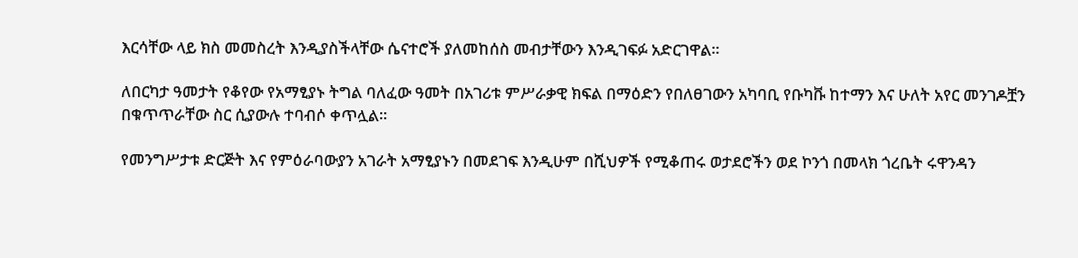እርሳቸው ላይ ክስ መመስረት እንዲያስችላቸው ሴናተሮች ያለመከሰስ መብታቸውን እንዲገፍፉ አድርገዋል።

ለበርካታ ዓመታት የቆየው የአማፂያኑ ትግል ባለፈው ዓመት በአገሪቱ ምሥራቃዊ ክፍል በማዕድን የበለፀገውን አካባቢ የቡካቩ ከተማን እና ሁለት አየር መንገዶቿን በቁጥጥራቸው ስር ሲያውሉ ተባብሶ ቀጥሏል።

የመንግሥታቱ ድርጅት እና የምዕራባውያን አገራት አማፂያኑን በመደገፍ እንዲሁም በሺህዎች የሚቆጠሩ ወታደሮችን ወደ ኮንጎ በመላክ ጎረቤት ሩዋንዳን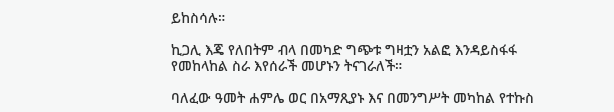ይከስሳሉ።

ኪጋሊ እጄ የለበትም ብላ በመካድ ግጭቱ ግዛቷን አልፎ እንዳይስፋፋ የመከላከል ስራ እየሰራች መሆኑን ትናገራለች።

ባለፈው ዓመት ሐምሌ ወር በአማጺያኑ እና በመንግሥት መካከል የተኩስ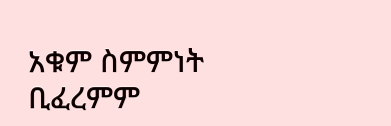አቁም ስምምነት ቢፈረምም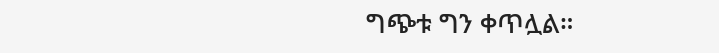ግጭቱ ግን ቀጥሏል።